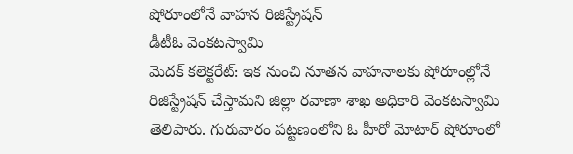షోరూంలోనే వాహన రిజిస్ట్రేషన్
డీటీఓ వెంకటస్వామి
మెదక్ కలెక్టరేట్: ఇక నుంచి నూతన వాహనాలకు షోరూంల్లోనే రిజిస్ట్రేషన్ చేస్తామని జిల్లా రవాణా శాఖ అధికారి వెంకటస్వామి తెలిపారు. గురువారం పట్టణంలోని ఓ హీరో మోటార్ షోరూంలో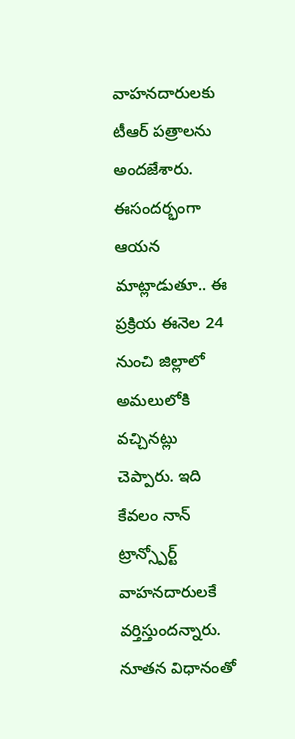వాహనదారులకు టీఆర్ పత్రాలను అందజేశారు. ఈసందర్భంగా ఆయన మాట్లాడుతూ.. ఈ ప్రక్రియ ఈనెల 24 నుంచి జిల్లాలో అమలులోకి వచ్చినట్లు చెప్పారు. ఇది కేవలం నాన్ ట్రాన్స్పోర్ట్ వాహనదారులకే వర్తిస్తుందన్నారు. నూతన విధానంతో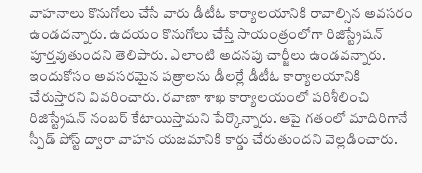వాహనాలు కొనుగోలు చేసే వారు డీటీఓ కార్యాలయానికి రావాల్సిన అవసరం ఉండదన్నారు. ఉదయం కొనుగోలు చేస్తే సాయంత్రంలోగా రిజిస్ట్రేషన్ పూర్తవుతుందని తెలిపారు. ఎలాంటి అదనపు చార్జీలు ఉండవన్నారు. ఇందుకోసం అవసరమైన పత్రాలను డీలర్లే డీటీఓ కార్యాలయానికి చేరుస్తారని వివరించారు. రవాణా శాఖ కార్యాలయంలో పరిశీలించి రిజిస్ట్రేషన్ నంబర్ కేటాయిస్తామని పేర్కొన్నారు. ఆపై గతంలో మాదిరిగానే స్పీడ్ పోస్ట్ ద్వారా వాహన యజమానికి కార్డు చేరుతుందని వెల్లడించారు.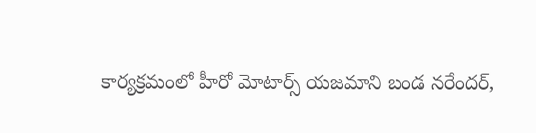కార్యక్రమంలో హీరో మోటార్స్ యజమాని బండ నరేందర్,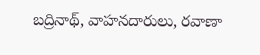బద్రినాథ్, వాహనదారులు, రవాణా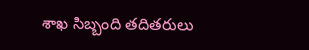శాఖ సిబ్బంది తదితరులు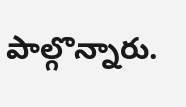పాల్గొన్నారు.